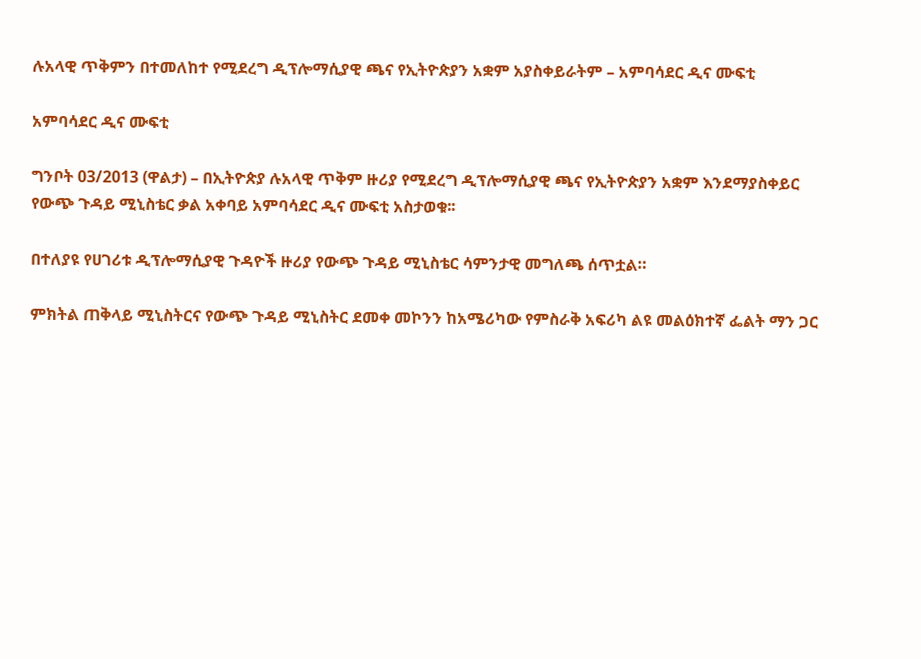ሉአላዊ ጥቅምን በተመለከተ የሚደረግ ዲፕሎማሲያዊ ጫና የኢትዮጵያን አቋም አያስቀይራትም – አምባሳደር ዲና ሙፍቲ

አምባሳደር ዲና ሙፍቲ

ግንቦት 03/2013 (ዋልታ) – በኢትዮጵያ ሉአላዊ ጥቅም ዙሪያ የሚደረግ ዲፕሎማሲያዊ ጫና የኢትዮጵያን አቋም እንደማያስቀይር የውጭ ጉዳይ ሚኒስቴር ቃል አቀባይ አምባሳደር ዲና ሙፍቲ አስታወቁ፡፡

በተለያዩ የሀገሪቱ ዲፕሎማሲያዊ ጉዳዮች ዙሪያ የውጭ ጉዳይ ሚኒስቴር ሳምንታዊ መግለጫ ሰጥቷል።

ምክትል ጠቅላይ ሚኒስትርና የውጭ ጉዳይ ሚኒስትር ደመቀ መኮንን ከአሜሪካው የምስራቅ አፍሪካ ልዩ መልዕክተኛ ፌልት ማን ጋር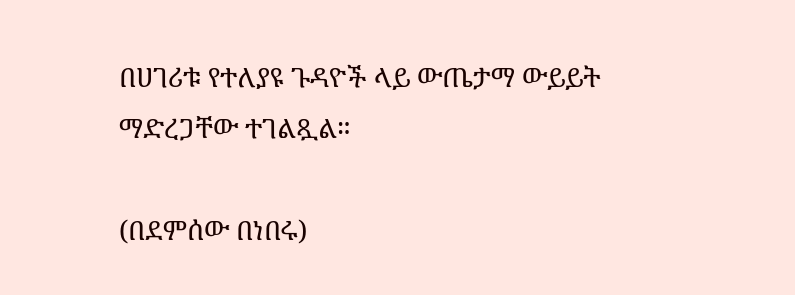በሀገሪቱ የተለያዩ ጉዳዮች ላይ ውጤታማ ውይይት ማድረጋቸው ተገልጿል።

(በደምሰው በነበሩ)